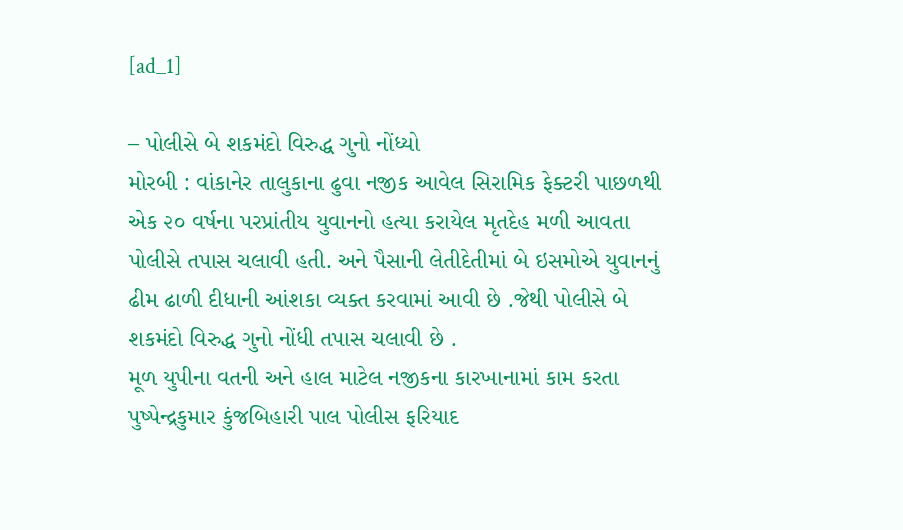[ad_1]

– પોલીસે બે શકમંદો વિરુદ્ધ ગુનો નોંધ્યો
મોરબી : વાંકાનેર તાલુકાના ઢુવા નજીક આવેલ સિરામિક ફેક્ટરી પાછળથી એક ૨૦ વર્ષના પરપ્રાંતીય યુવાનનો હત્યા કરાયેલ મૃતદેહ મળી આવતા પોલીસે તપાસ ચલાવી હતી. અને પૈસાની લેતીદેતીમાં બે ઇસમોએ યુવાનનું ઢીમ ઢાળી દીધાની આંશકા વ્યક્ત કરવામાં આવી છે .જેથી પોલીસે બે શકમંદો વિરુદ્ધ ગુનો નોંધી તપાસ ચલાવી છે .
મૂળ યુપીના વતની અને હાલ માટેલ નજીકના કારખાનામાં કામ કરતા પુષ્પેન્દ્રકુમાર કુંજબિહારી પાલ પોલીસ ફરિયાદ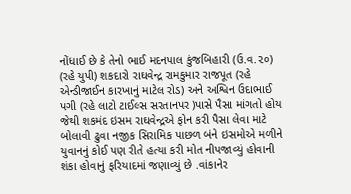નોંધાઈ છે કે તેનો ભાઈ મદનપાલ કુંજબિહારી (ઉ.વ.૨૦) (રહે યુપી) શકદારો રાઘવેન્દ્ર રામકુમાર રાજપૂત (રહે એન્ડીજાઈન કારખાનું માટેલ રોડ) અને અશ્વિન ઉદાભાઈ પગી (રહે લાટો ટાઈલ્સ સરતાનપર )પાસે પૈસા માંગતો હોય જેથી શકમંદ ઇસમ રાઘવેન્દ્રએ ફોન કરી પૈસા લેવા માટે બોલાવી ઢુવા નજીક સિરામિક પાછળ બંને ઇસમોએ મળીને યુવાનનું કોઈ પણ રીતે હત્યા કરી મોત નીપજાવ્યું હોવાની શંકા હોવાનું ફરિયાદમાં જણાવ્યું છે .વાંકાનેર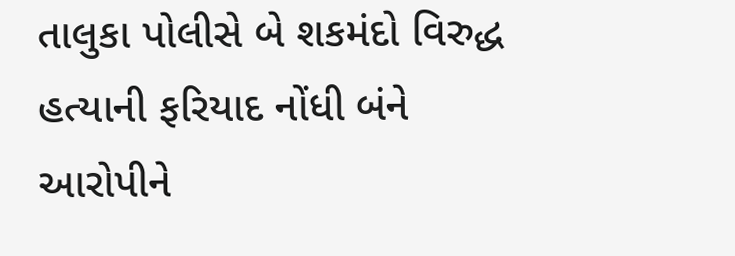તાલુકા પોલીસે બે શકમંદો વિરુદ્ધ હત્યાની ફરિયાદ નોંધી બંને આરોપીને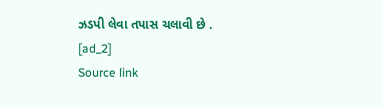ઝડપી લેવા તપાસ ચલાવી છે .
[ad_2]
Source link